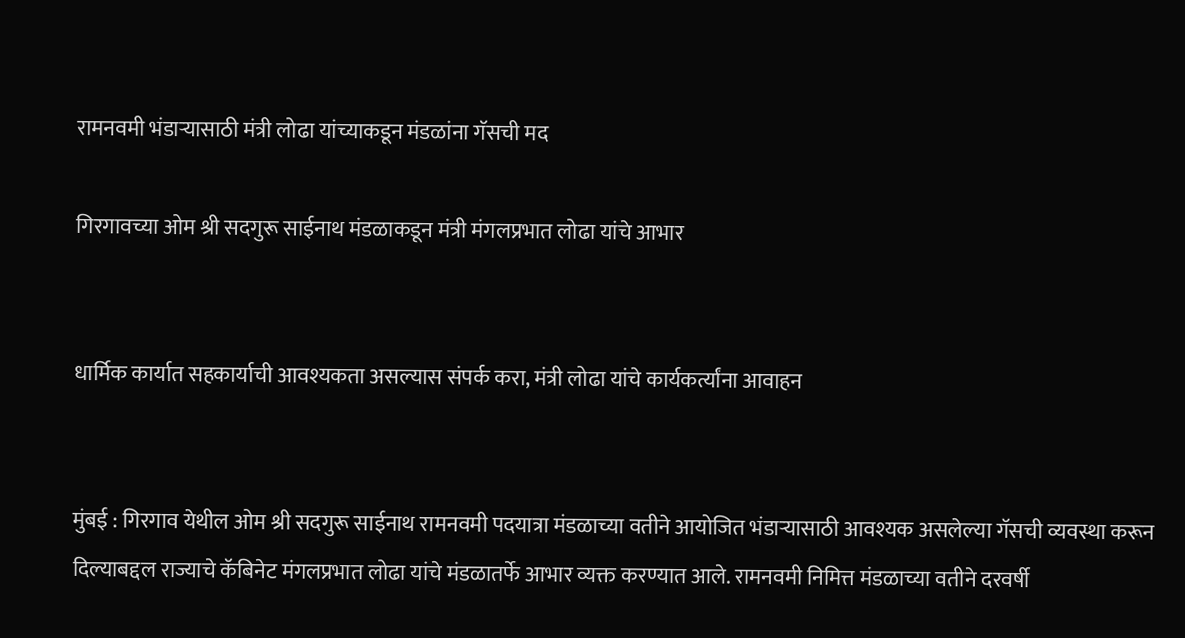रामनवमी भंडाऱ्यासाठी मंत्री लोढा यांच्याकडून मंडळांना गॅसची मद

गिरगावच्या ओम श्री सदगुरू साईनाथ मंडळाकडून मंत्री मंगलप्रभात लोढा यांचे आभार


धार्मिक कार्यात सहकार्याची आवश्यकता असल्यास संपर्क करा, मंत्री लोढा यांचे कार्यकर्त्यांना आवाहन


मुंबई : गिरगाव येथील ओम श्री सदगुरू साईनाथ रामनवमी पदयात्रा मंडळाच्या वतीने आयोजित भंडाऱ्यासाठी आवश्यक असलेल्या गॅसची व्यवस्था करून दिल्याबद्दल राज्याचे कॅबिनेट मंगलप्रभात लोढा यांचे मंडळातर्फे आभार व्यक्त करण्यात आले. रामनवमी निमित्त मंडळाच्या वतीने दरवर्षी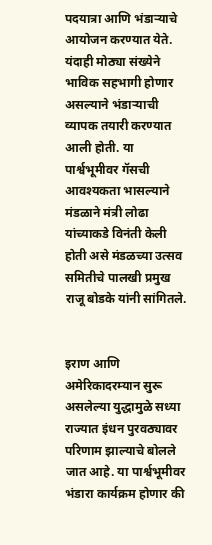पदयात्रा आणि भंडाऱ्याचे आयोजन करण्यात येते. यंदाही मोठ्या संख्येने भाविक सहभागी होणार असल्याने भंडाऱ्याची व्यापक तयारी करण्यात आली होती. या पार्श्वभूमीवर गॅसची आवश्यकता भासल्याने मंडळाने मंत्री लोढा यांच्याकडे विनंती केली होती असे मंडळच्या उत्सव समितीचे पालखी प्रमुख राजू बोडके यांनी सांगितले.


इराण आणि अमेरिकादरम्यान सुरू असलेल्या युद्धामुळे सध्या राज्यात इंधन पुरवठ्यावर परिणाम झाल्याचे बोलले जात आहे. या पार्श्वभूमीवर भंडारा कार्यक्रम होणार की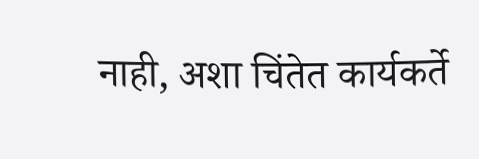नाही, अशा चिंतेत कार्यकर्ते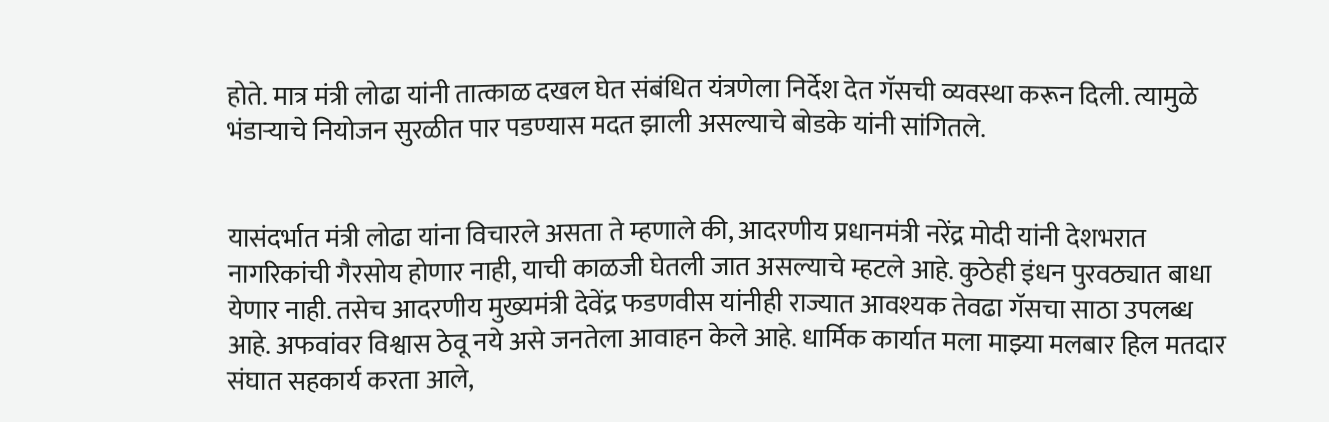होते. मात्र मंत्री लोढा यांनी तात्काळ दखल घेत संबंधित यंत्रणेला निर्देश देत गॅसची व्यवस्था करून दिली. त्यामुळे भंडाऱ्याचे नियोजन सुरळीत पार पडण्यास मदत झाली असल्याचे बोडके यांनी सांगितले.


यासंदर्भात मंत्री लोढा यांना विचारले असता ते म्हणाले की, आदरणीय प्रधानमंत्री नरेंद्र मोदी यांनी देशभरात नागरिकांची गैरसोय होणार नाही, याची काळजी घेतली जात असल्याचे म्हटले आहे. कुठेही इंधन पुरवठ्यात बाधा येणार नाही. तसेच आदरणीय मुख्यमंत्री देवेंद्र फडणवीस यांनीही राज्यात आवश्यक तेवढा गॅसचा साठा उपलब्ध आहे. अफवांवर विश्वास ठेवू नये असे जनतेला आवाहन केले आहे. धार्मिक कार्यात मला माझ्या मलबार हिल मतदार संघात सहकार्य करता आले,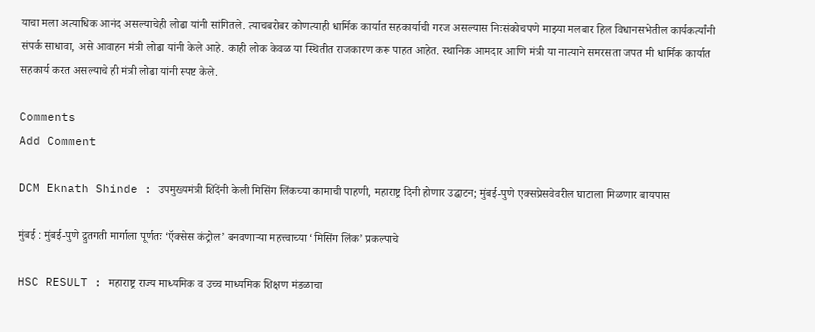याचा मला अत्याधिक आनंद असल्याचेही लोढा यांनी सांगितले. त्याचबरोबर कोणत्याही धार्मिक कार्यात सहकार्याची गरज असल्यास निःसंकोचपणे माझ्या मलबार हिल विधानसभेतील कार्यकर्त्यांनी संपर्क साधावा, असे आवाहन मंत्री लोढा यांनी केले आहे. काही लोक केवळ या स्थितीत राजकारण करू पाहत आहेत. स्थानिक आमदार आणि मंत्री या नात्याने समरसता जपत मी धार्मिक कार्यात सहकार्य करत असल्याचे ही मंत्री लोढा यांनी स्पष्ट केले.

Comments
Add Comment

DCM Eknath Shinde : उपमुख्यमंत्री शिंदेंनी केली मिसिंग लिंकच्या कामाची पाहणी, महाराष्ट्र दिनी होणार उद्घाटन; मुंबई-पुणे एक्सप्रेसवेवरील घाटाला मिळणार बायपास

मुंबई : मुंबई-पुणे द्रुतगती मार्गाला पूर्णतः ‘ऍक्सेस कंट्रोल’ बनवणाऱ्या महत्त्वाच्या ‘मिसिंग लिंक’ प्रकल्पाचे

HSC RESULT : महाराष्ट्र राज्य माध्यमिक व उच्च माध्यमिक शिक्षण मंडळाचा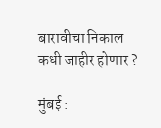बारावीचा निकाल कधी जाहीर होणार ?

मुंबई :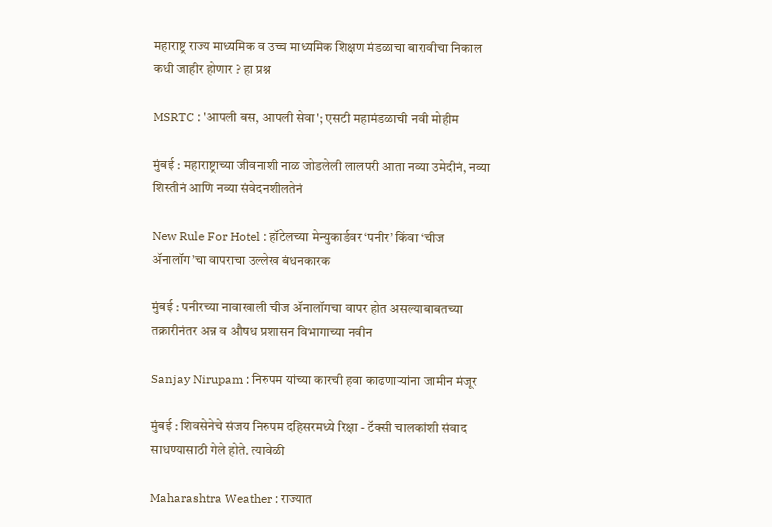महाराष्ट्र राज्य माध्यमिक व उच्च माध्यमिक शिक्षण मंडळाचा बारावीचा निकाल कधी जाहीर होणार ? हा प्रश्न

MSRTC : 'आपली बस, आपली सेवा'; एसटी महामंडळाची नवी मोहीम

मुंबई : महाराष्ट्राच्या जीवनाशी नाळ जोडलेली लालपरी आता नव्या उमेदीनं, नव्या शिस्तीनं आणि नव्या संवेदनशीलतेनं

New Rule For Hotel : हॉटेलच्या मेन्युकार्डवर ‘पनीर’ किंवा ‘चीज ॲनालॉग’चा वापराचा उल्लेख बंधनकारक

मुंबई : पनीरच्या नावाखाली चीज ॲनालॉगचा वापर होत असल्याबाबतच्या तक्रारीनंतर अन्न व औषध प्रशासन विभागाच्या नवीन

Sanjay Nirupam : निरुपम यांच्या कारची हवा काढणाऱ्यांना जामीन मंजूर

मुंबई : शिवसेनेचे संजय निरुपम दहिसरमध्ये रिक्षा - टॅक्सी चालकांशी संवाद साधण्यासाठी गेले होते. त्यावेळी

Maharashtra Weather : राज्यात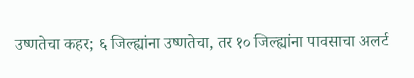उष्णतेचा कहर; ६ जिल्ह्यांना उष्णतेचा, तर १० जिल्ह्यांना पावसाचा अलर्ट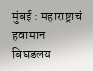मुंबई : महाराष्ट्राचं हवामान बिघडलय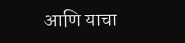आणि याचा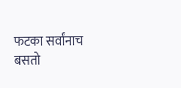फटका सर्वांनाच बसतो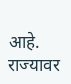आहे. राज्यावर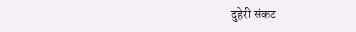दुहेरी संकट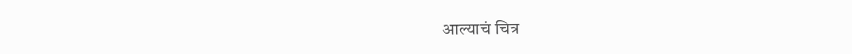आल्याचं चित्र